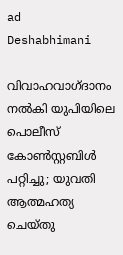ad
Deshabhimani

വിവാഹവാഗ്ദാനം നൽകി യുപിയിലെ പൊലീസ് കോൺസ്റ്റബിൾ പറ്റിച്ചു; യുവതി ആത്മഹത്യ ചെയ്തു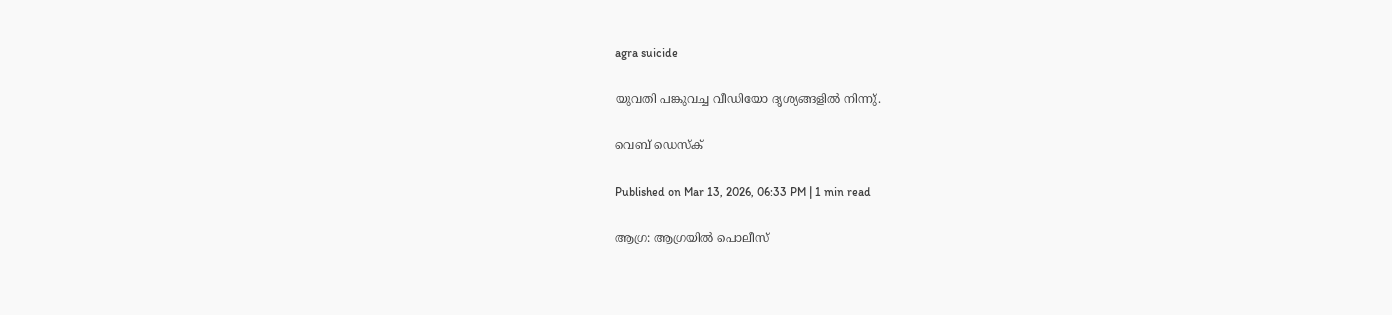agra suicide

യുവതി പങ്കുവച്ച വീഡിയോ ദൃശ്യങ്ങളില്‍ നിന്നു്.

വെബ് ഡെസ്ക്

Published on Mar 13, 2026, 06:33 PM | 1 min read

ആഗ്ര: ആഗ്രയിൽ പൊലീസ്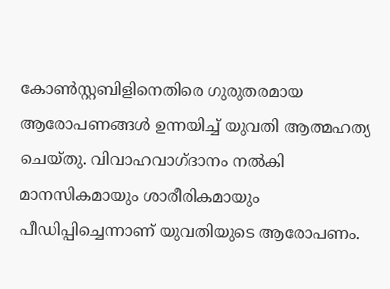കോൺസ്റ്റബിളിനെതിരെ ഗുരുതരമായ ആരോപണങ്ങൾ ഉന്നയിച്ച് യുവതി ആത്മഹത്യ ചെയ്തു. വിവാഹവാഗ്ദാനം നൽകി മാനസികമായും ശാരീരികമായും പീഡിപ്പിച്ചെന്നാണ് യുവതിയുടെ ആരോപണം.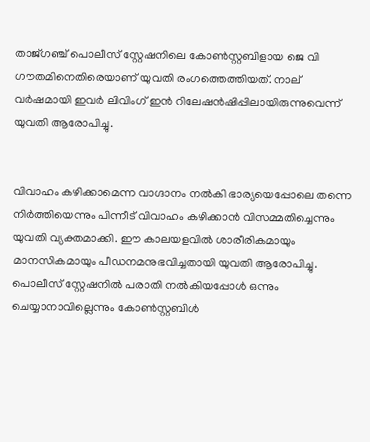താജ്‌ഗഞ്ച് പൊലീസ് സ്റ്റേഷനിലെ കോൺസ്റ്റബിളായ ജെ വി ഗൗതമിനെതിരെയാണ് യുവതി രംഗത്തെത്തിയത്. നാല് വർഷമായി ഇവർ ലിവിംഗ് ഇൻ റിലേഷൻഷിപ്പിലായിരുന്നുവെന്ന് യുവതി ആരോപിച്ചു.


വിവാഹം കഴിക്കാമെന്ന വാഗ്ദാനം നൽകി ഭാര്യയെപ്പോലെ തന്നെ നിർത്തിയെന്നും പിന്നീട് വിവാഹം കഴിക്കാൻ വിസമ്മതിച്ചെന്നും യുവതി വ്യക്തമാക്കി. ഈ കാലയളവിൽ ശാരീരികമായും മാനസികമായും പീഡനമനുഭവിച്ചതായി യുവതി ആരോപിച്ചു. പൊലീസ് സ്റ്റേഷനിൽ പരാതി നൽകിയപ്പോൾ ഒന്നും ചെയ്യാനാവില്ലെന്നും കോൺസ്റ്റബിൾ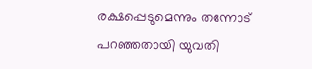രക്ഷപ്പെടുമെന്നും തന്നോട് പറഞ്ഞതായി യുവതി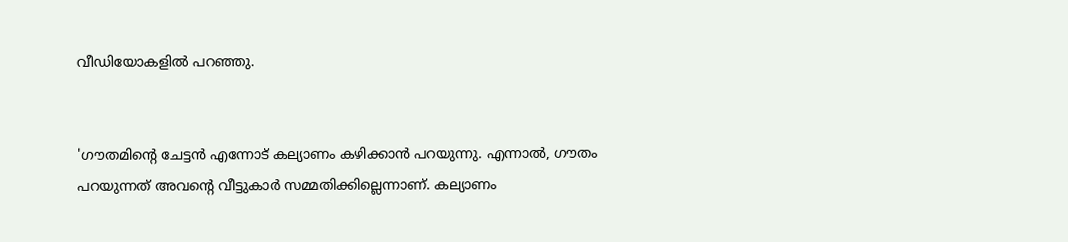വീഡിയോകളിൽ പറഞ്ഞു.


'ഗൗതമിന്റെ ചേട്ടൻ എന്നോട് കല്യാണം കഴിക്കാൻ പറയുന്നു. എന്നാൽ, ഗൗതം പറയുന്നത് അവന്റെ വീട്ടുകാർ സമ്മതിക്കില്ലെന്നാണ്. കല്യാണം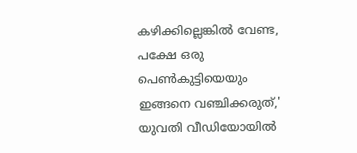കഴിക്കില്ലെങ്കിൽ വേണ്ട, പക്ഷേ ഒരു പെൺകുട്ടിയെയും ഇങ്ങനെ വഞ്ചിക്കരുത്,' യുവതി വീഡിയോയിൽ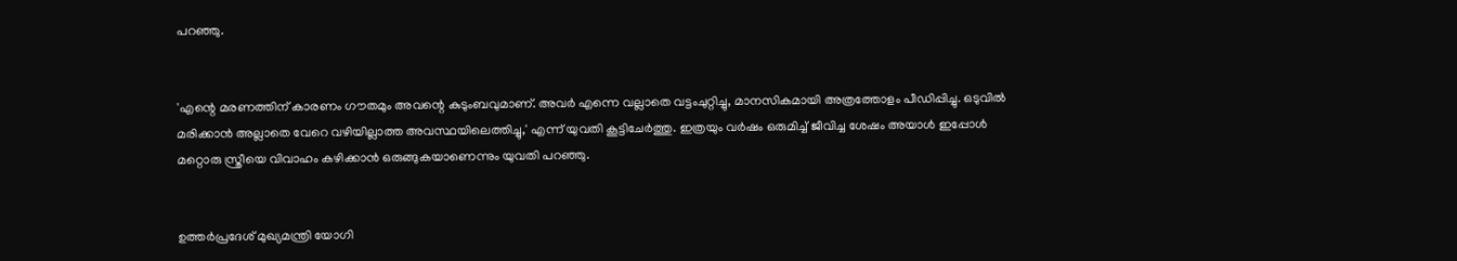പറഞ്ഞു.


'എന്റെ മരണത്തിന് കാരണം ഗൗതമും അവന്റെ കുടുംബവുമാണ്. അവർ എന്നെ വല്ലാതെ വട്ടംചുറ്റിച്ചു, മാനസികമായി അത്രത്തോളം പീഡിപ്പിച്ചു. ഒടുവിൽ മരിക്കാൻ അല്ലാതെ വേറെ വഴിയില്ലാത്ത അവസ്ഥയിലെത്തിച്ചു,' എന്ന് യുവതി കൂട്ടിചേർത്തു. ഇത്രയും വർഷം ഒരുമിച്ച് ജീവിച്ച ശേഷം അയാൾ ഇപ്പോൾ മറ്റൊരു സ്ത്രീയെ വിവാഹം കഴിക്കാൻ ഒരുങ്ങുകയാണെന്നും യുവതി പറഞ്ഞു.


ഉത്തർപ്രദേശ് മുഖ്യമന്ത്രി യോഗി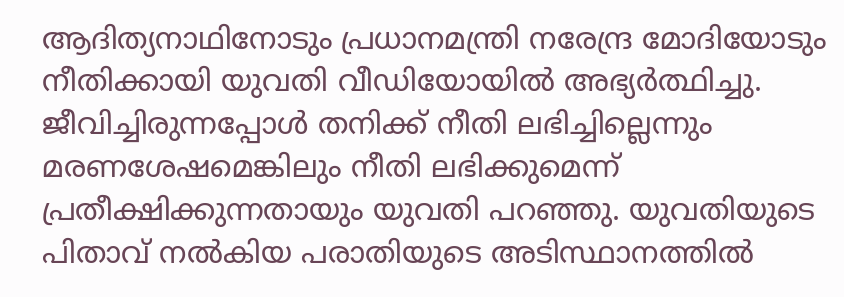ആദിത്യനാഥിനോടും പ്രധാനമന്ത്രി നരേന്ദ്ര മോദിയോടും നീതിക്കായി യുവതി വീഡിയോയിൽ അഭ്യർത്ഥിച്ചു. ജീവിച്ചിരുന്നപ്പോൾ തനിക്ക് നീതി ലഭിച്ചില്ലെന്നും മരണശേഷമെങ്കിലും നീതി ലഭിക്കുമെന്ന് പ്രതീക്ഷിക്കുന്നതായും യുവതി പറഞ്ഞു. യുവതിയുടെ പിതാവ് നൽകിയ പരാതിയുടെ അടിസ്ഥാനത്തിൽ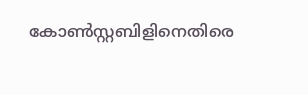കോൺസ്റ്റബിളിനെതിരെ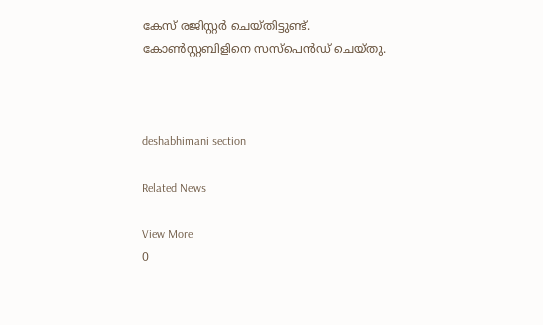കേസ് രജിസ്റ്റർ ചെയ്തിട്ടുണ്ട്. കോൺസ്റ്റബിളിനെ സസ്‌പെൻഡ് ചെയ്തു.



deshabhimani section

Related News

View More
0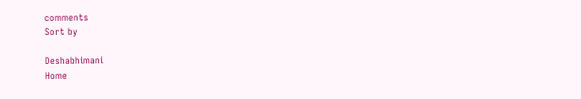comments
Sort by

Deshabhimani
Home